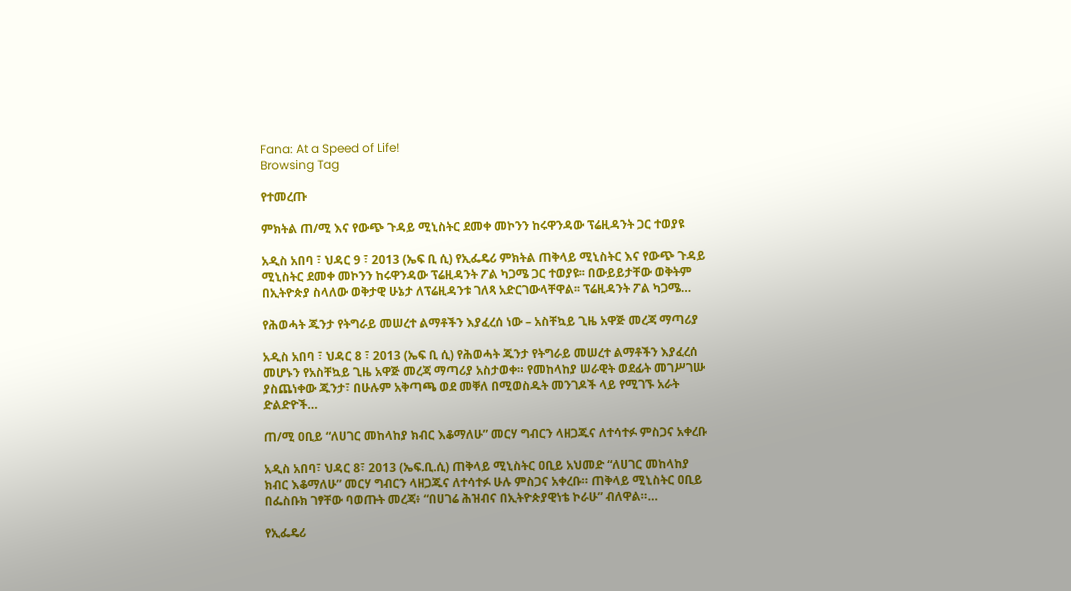Fana: At a Speed of Life!
Browsing Tag

የተመረጡ

ምክትል ጠ/ሚ እና የውጭ ጉዳይ ሚኒስትር ደመቀ መኮንን ከሩዋንዳው ፕሬዚዳንት ጋር ተወያዩ

አዲስ አበባ ፣ ህዳር 9 ፣ 2013 (ኤፍ ቢ ሲ) የኢፌዴሪ ምክትል ጠቅላይ ሚኒስትር እና የውጭ ጉዳይ ሚኒስትር ደመቀ መኮንን ከሩዋንዳው ፕሬዚዳንት ፖል ካጋሜ ጋር ተወያዩ፡፡ በውይይታቸው ወቅትም በኢትዮጵያ ስላለው ወቅታዊ ሁኔታ ለፕሬዚዳንቱ ገለጻ አድርገውላቸዋል፡፡ ፕሬዚዳንት ፖል ካጋሜ…

የሕወሓት ጁንታ የትግራይ መሠረተ ልማቶችን እያፈረሰ ነው – አስቸኳይ ጊዜ አዋጅ መረጃ ማጣሪያ

አዲስ አበባ ፣ ህዳር 8 ፣ 2013 (ኤፍ ቢ ሲ) የሕወሓት ጁንታ የትግራይ መሠረተ ልማቶችን እያፈረሰ መሆኑን የአስቸኳይ ጊዜ አዋጅ መረጃ ማጣሪያ አስታወቀ። የመከላከያ ሠራዊት ወደፊት መገሥገሡ ያስጨነቀው ጁንታ፣ በሁሉም አቅጣጫ ወደ መቐለ በሚወስዱት መንገዶች ላይ የሚገኙ አራት ድልድዮች…

ጠ/ሚ ዐቢይ “ለሀገር መከላከያ ክብር እቆማለሁ” መርሃ ግብርን ላዘጋጁና ለተሳተፉ ምስጋና አቀረቡ

አዲስ አበባ፣ ህዳር 8፣ 2013 (ኤፍ.ቢ.ሲ) ጠቅላይ ሚኒስትር ዐቢይ አህመድ “ለሀገር መከላከያ ክብር እቆማለሁ” መርሃ ግብርን ላዘጋጁና ለተሳተፉ ሁሉ ምስጋና አቀረቡ። ጠቅላይ ሚኒስትር ዐቢይ በፌስቡክ ገፃቸው ባወጡት መረጃ፥ “በሀገሬ ሕዝብና በኢትዮጵያዊነቴ ኮራሁ” ብለዋል።…

የኢፌዴሪ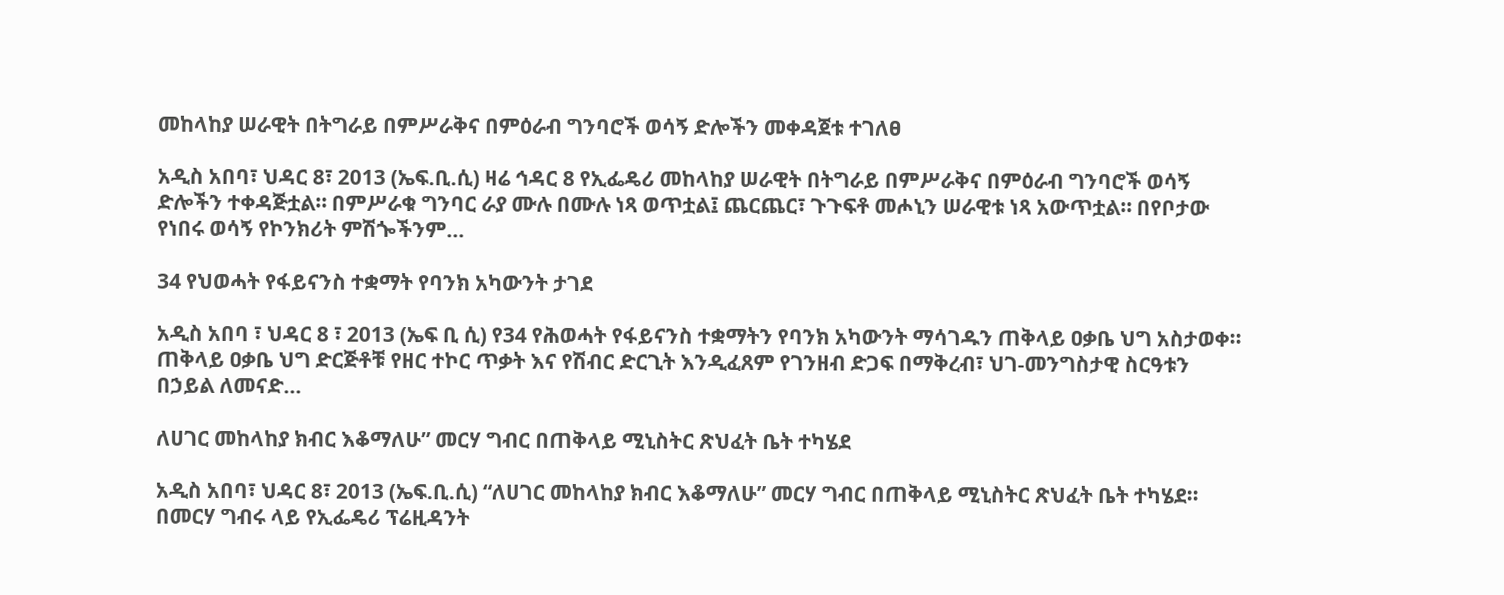መከላከያ ሠራዊት በትግራይ በምሥራቅና በምዕራብ ግንባሮች ወሳኝ ድሎችን መቀዳጀቱ ተገለፀ

አዲስ አበባ፣ ህዳር 8፣ 2013 (ኤፍ.ቢ.ሲ) ዛሬ ኅዳር 8 የኢፌዴሪ መከላከያ ሠራዊት በትግራይ በምሥራቅና በምዕራብ ግንባሮች ወሳኝ ድሎችን ተቀዳጅቷል። በምሥራቁ ግንባር ራያ ሙሉ በሙሉ ነጻ ወጥቷል፤ ጨርጨር፣ ጉጉፍቶ መሖኒን ሠራዊቱ ነጻ አውጥቷል። በየቦታው የነበሩ ወሳኝ የኮንክሪት ምሽጐችንም…

34 የህወሓት የፋይናንስ ተቋማት የባንክ አካውንት ታገደ

አዲስ አበባ ፣ ህዳር 8 ፣ 2013 (ኤፍ ቢ ሲ) የ34 የሕወሓት የፋይናንስ ተቋማትን የባንክ አካውንት ማሳገዱን ጠቅላይ ዐቃቤ ህግ አስታወቀ፡፡ ጠቅላይ ዐቃቤ ህግ ድርጅቶቹ የዘር ተኮር ጥቃት እና የሽብር ድርጊት እንዲፈጸም የገንዘብ ድጋፍ በማቅረብ፣ ህገ-መንግስታዊ ስርዓቱን በኃይል ለመናድ…

ለሀገር መከላከያ ክብር እቆማለሁ” መርሃ ግብር በጠቅላይ ሚኒስትር ጽህፈት ቤት ተካሄደ

አዲስ አበባ፣ ህዳር 8፣ 2013 (ኤፍ.ቢ.ሲ) “ለሀገር መከላከያ ክብር እቆማለሁ” መርሃ ግብር በጠቅላይ ሚኒስትር ጽህፈት ቤት ተካሄደ። በመርሃ ግብሩ ላይ የኢፌዴሪ ፕሬዚዳንት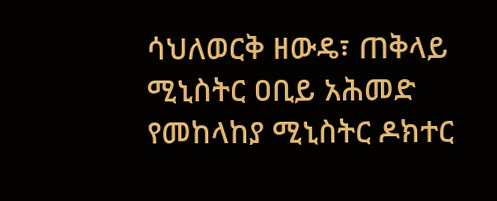ሳህለወርቅ ዘውዴ፣ ጠቅላይ ሚኒስትር ዐቢይ አሕመድ የመከላከያ ሚኒስትር ዶክተር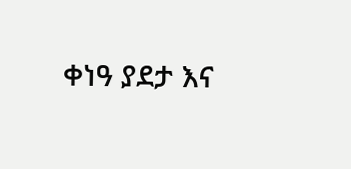ቀነዓ ያደታ እና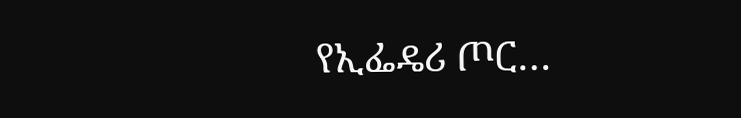የኢፌዴሪ ጦር…